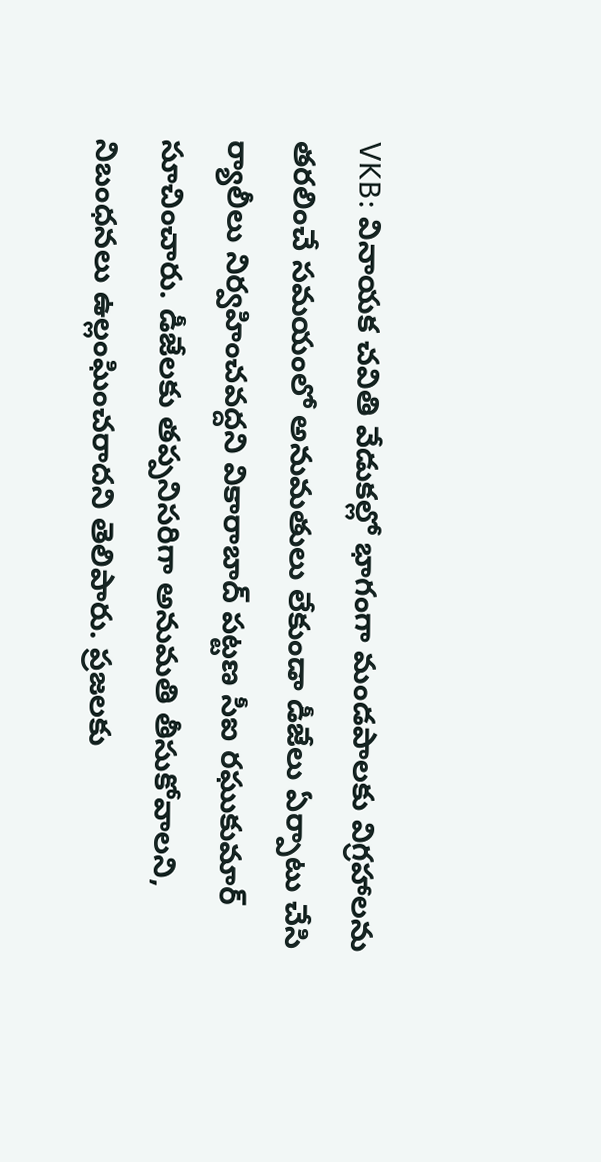VKB: వినాయక చవితి వేడుకల్లో భాగంగా మండపాలకు విగ్రహాలను తరలించే సమయంలో అనుమతులు లేకుండా డీజేలు ఏర్పాటు చేసి ర్యాలీలు నిర్వహించవద్దని వికారాబాద్ పట్టణ సీఐ రఘుకుమార్ సూచించారు. డీజేలకు తప్పనిసరిగా అనుమతి తీసుకోవాలని, నిబంధనలు ఉల్లంఘించరాదని తెలిపారు. ప్రజలకు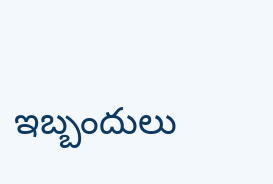ఇబ్బందులు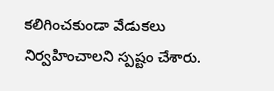కలిగించకుండా వేడుకలు నిర్వహించాలని స్పష్టం చేశారు.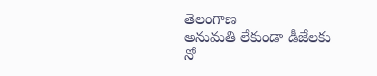తెలంగాణ
అనుమతి లేకుండా డీజేలకు నో